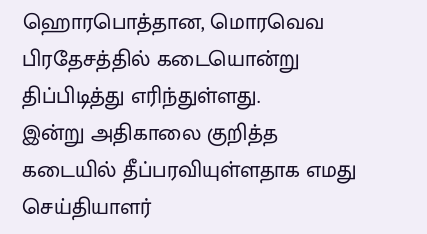ஹொரபொத்தான, மொரவெவ பிரதேசத்தில் கடையொன்று திப்பிடித்து எரிந்துள்ளது.
இன்று அதிகாலை குறித்த கடையில் தீப்பரவியுள்ளதாக எமது செய்தியாளர்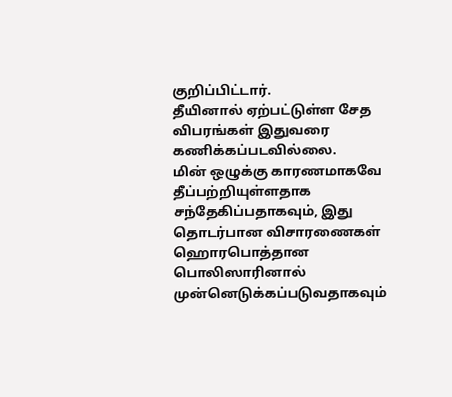குறிப்பிட்டார்.
தீயினால் ஏற்பட்டுள்ள சேத விபரங்கள் இதுவரை கணிக்கப்படவில்லை.
மின் ஒழுக்கு காரணமாகவே தீப்பற்றியுள்ளதாக சந்தேகிப்பதாகவும், இது தொடர்பான விசாரணைகள் ஹொரபொத்தான பொலிஸாரினால் முன்னெடுக்கப்படுவதாகவும்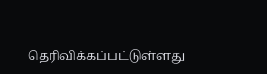தெரிவிக்கப்பட்டுள்ளது